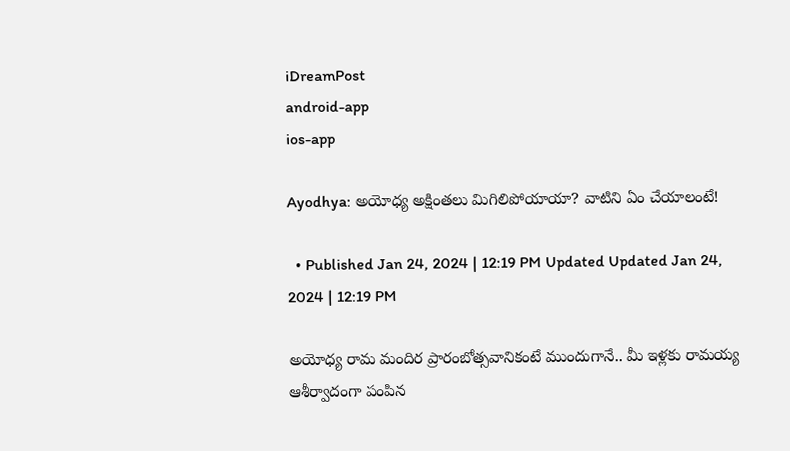iDreamPost
android-app
ios-app

Ayodhya: అయోధ్య అక్షింతలు మిగిలిపోయాయా? వాటిని ఏం చేయాలంటే!

  • Published Jan 24, 2024 | 12:19 PM Updated Updated Jan 24, 2024 | 12:19 PM

అయోధ్య రామ మందిర ప్రారంబోత్సవానికంటే ముందుగానే.. మీ ఇళ్లకు రామయ్య ఆశీర్వాదంగా పంపిన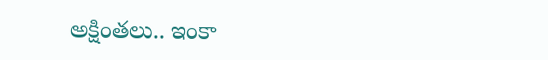అక్షింతలు.. ఇంకా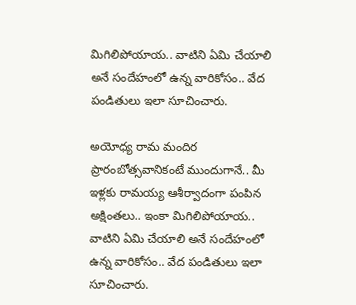మిగిలిపోయాయ.. వాటిని ఏమి చేయాలి అనే సందేహంలో ఉన్న వారికోసం.. వేద పండితులు ఇలా సూచించారు.

అయోధ్య రామ మందిర ప్రారంబోత్సవానికంటే ముందుగానే.. మీ ఇళ్లకు రామయ్య ఆశీర్వాదంగా పంపిన అక్షింతలు.. ఇంకా మిగిలిపోయాయ.. వాటిని ఏమి చేయాలి అనే సందేహంలో ఉన్న వారికోసం.. వేద పండితులు ఇలా సూచించారు.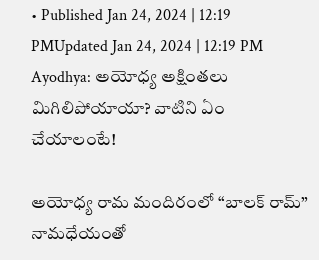• Published Jan 24, 2024 | 12:19 PMUpdated Jan 24, 2024 | 12:19 PM
Ayodhya: అయోధ్య అక్షింతలు మిగిలిపోయాయా? వాటిని ఏం చేయాలంటే!

అయోధ్య రామ మందిరంలో “బాలక్ రామ్” నామధేయంతో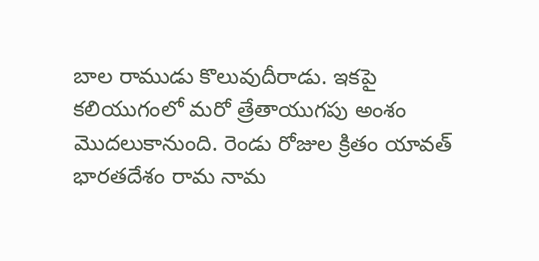బాల రాముడు కొలువుదీరాడు. ఇకపై కలియుగంలో మరో త్రేతాయుగపు అంశం మొదలుకానుంది. రెండు రోజుల క్రితం యావత్ భారతదేశం రామ నామ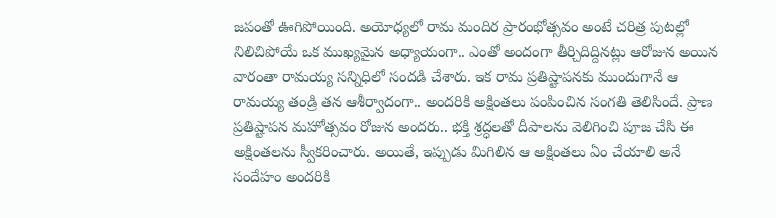జపంతో ఊగిపోయింది. అయోధ్యలో రామ మందిర ప్రారంభోత్సవం అంటే చరిత్ర పుటల్లో నిలిచిపోయే ఒక ముఖ్యమైన అధ్యాయంగా.. ఎంతో అందంగా తీర్చిదిద్దినట్లు ఆరోజున అయిన వారంతా రామయ్య సన్నిధిలో సందడి చేశారు. ఇక రామ ప్రతిష్టాపనకు ముందుగానే ఆ రామయ్య తండ్రి తన ఆశీర్వాదంగా.. అందరికి అక్షింతలు పంపించిన సంగతి తెలిసిందే. ప్రాణ ప్రతిష్టాపన మహోత్సవం రోజున అందరు.. భక్తి శ్రద్ధలతో దీపాలను వెలిగించి పూజ చేసి ఈ అక్షింతలను స్వీకరించారు. అయితే, ఇప్పుడు మిగిలిన ఆ అక్షింతలు ఏం చేయాలి అనే సందేహం అందరికి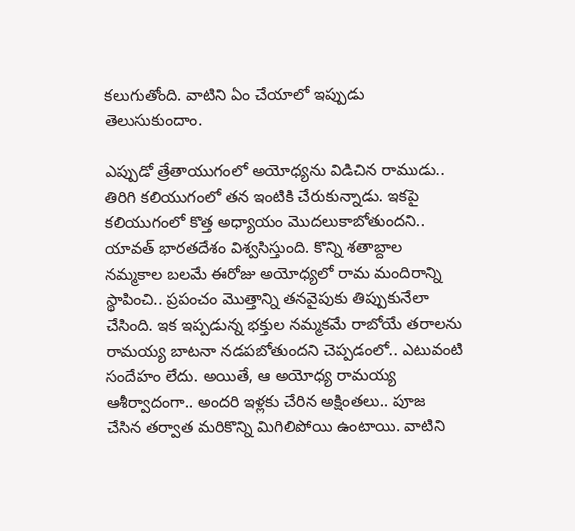కలుగుతోంది. వాటిని ఏం చేయాలో ఇప్పుడు తెలుసుకుందాం.

ఎప్పుడో త్రేతాయుగంలో అయోధ్యను విడిచిన రాముడు.. తిరిగి కలియుగంలో తన ఇంటికి చేరుకున్నాడు. ఇకపై కలియుగంలో కొత్త అధ్యాయం మొదలుకాబోతుందని.. యావత్ భారతదేశం విశ్వసిస్తుంది. కొన్ని శతాబ్దాల నమ్మకాల బలమే ఈరోజు అయోధ్యలో రామ మందిరాన్ని స్థాపించి.. ప్రపంచం మొత్తాన్ని తనవైపుకు తిప్పుకునేలా చేసింది. ఇక ఇప్పడున్న భక్తుల నమ్మకమే రాబోయే తరాలను రామయ్య బాటనా నడపబోతుందని చెప్పడంలో.. ఎటువంటి సందేహం లేదు. అయితే, ఆ అయోధ్య రామయ్య ఆశీర్వాదంగా.. అందరి ఇళ్లకు చేరిన అక్షింతలు.. పూజ చేసిన తర్వాత మరికొన్ని మిగిలిపోయి ఉంటాయి. వాటిని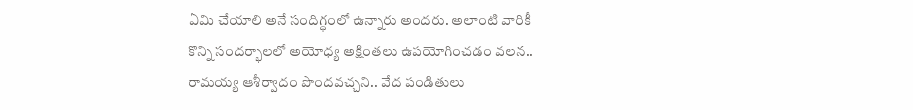ఏమి చేయాలి అనే సందిగ్ధంలో ఉన్నారు అందరు. అలాంటి వారికీ కొన్ని సందర్భాలలో అయోధ్య అక్షింతలు ఉపయోగించడం వలన.. రామయ్య ఆశీర్వాదం పొందవచ్చని.. వేద పండితులు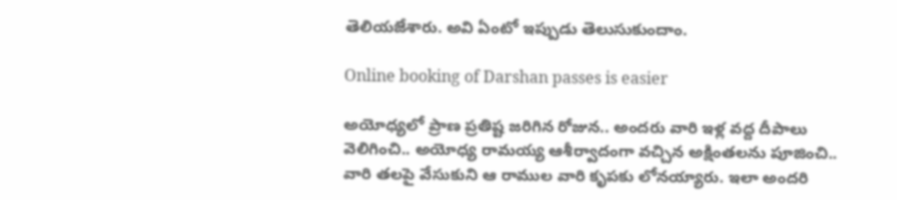తెలియజేశారు. అవి ఏంటో ఇప్పుడు తెలుసుకుందాం.

Online booking of Darshan passes is easier

అయోధ్యలో ప్రాణ ప్రతిష్ట జరిగిన రోజున.. అందరు వారి ఇళ్ల వద్ద దీపాలు వెలిగించి.. అయోధ్య రామయ్య ఆశీర్వాదంగా వచ్చిన అక్షింతలను పూజించి.. వారి తలపై వేసుకుని ఆ రాముల వారి కృపకు లోనయ్యారు. ఇలా అందరి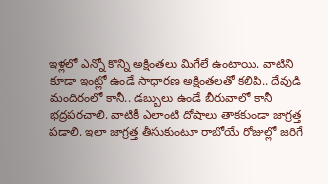ఇళ్లలో ఎన్నో కొన్ని అక్షింతలు మిగేలే ఉంటాయి. వాటిని కూడా ఇంట్లో ఉండే సాధారణ అక్షింతలతో కలిపి.. దేవుడి మందిరంలో కానీ.. డబ్బులు ఉండే బీరువాలో కానీ భద్రపరచాలి. వాటికీ ఎలాంటి దోషాలు తాకకుండా జాగ్రత్త పడాలి. ఇలా జాగ్రత్త తీసుకుంటూ రాబోయే రోజుల్లో జరిగే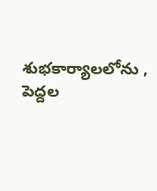శుభకార్యాలలోను , పెద్దల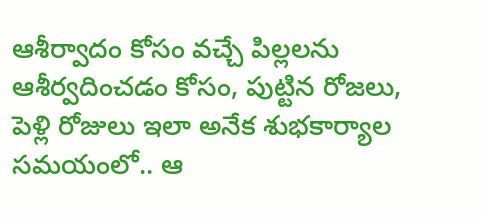ఆశీర్వాదం కోసం వచ్చే పిల్లలను ఆశీర్వదించడం కోసం, పుట్టిన రోజలు, పెళ్లి రోజులు ఇలా అనేక శుభకార్యాల సమయంలో.. ఆ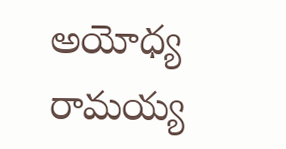అయోధ్య రామయ్య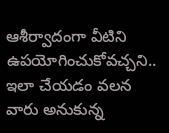ఆశీర్వాదంగా వీటిని ఉపయోగించుకోవచ్చని.. ఇలా చేయడం వలన వారు అనుకున్న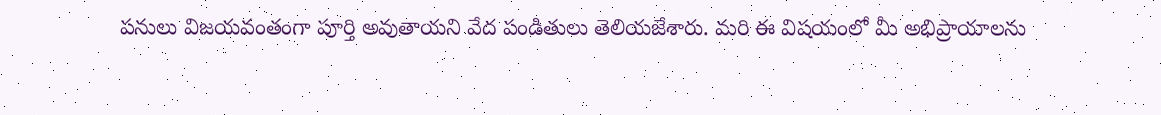పనులు విజయవంతంగా పూర్తి అవుతాయని వేద పండితులు తెలియజేశారు. మరి ఈ విషయంలో మీ అభిప్రాయాలను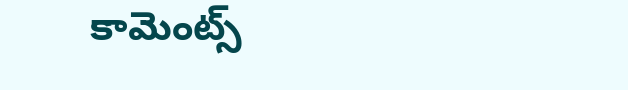కామెంట్స్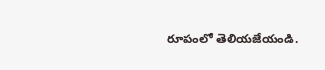రూపంలో తెలియజేయండి.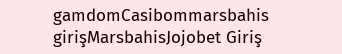gamdomCasibommarsbahis girişMarsbahisJojobet Giriş